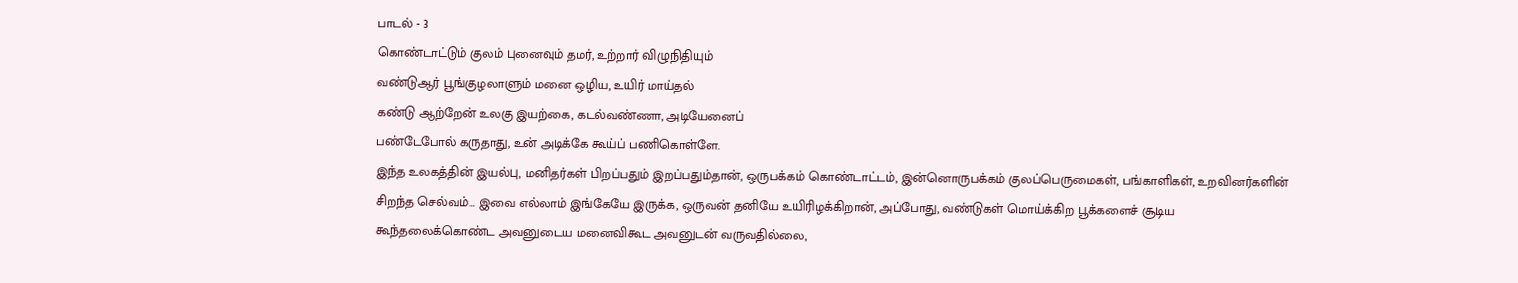பாடல் - 3
கொண்டாட்டும் குலம் புனைவும் தமர், உற்றார் விழுநிதியும்
வண்டுஆர் பூங்குழலாளும் மனை ஒழிய, உயிர் மாய்தல்
கண்டு ஆற்றேன் உலகு இயற்கை, கடல்வண்ணா, அடியேனைப்
பண்டேபோல் கருதாது, உன் அடிக்கே கூய்ப் பணிகொள்ளே.
இந்த உலகத்தின் இயல்பு, மனிதர்கள் பிறப்பதும் இறப்பதும்தான், ஒருபக்கம் கொண்டாட்டம், இன்னொருபக்கம் குலப்பெருமைகள், பங்காளிகள், உறவினர்களின் சிறந்த செல்வம்… இவை எல்லாம் இங்கேயே இருக்க, ஒருவன் தனியே உயிரிழக்கிறான், அப்போது, வண்டுகள் மொய்க்கிற பூக்களைச் சூடிய கூந்தலைக்கொண்ட அவனுடைய மனைவிகூட அவனுடன் வருவதில்லை,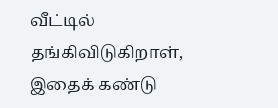வீட்டில் தங்கிவிடுகிறாள், இதைக் கண்டு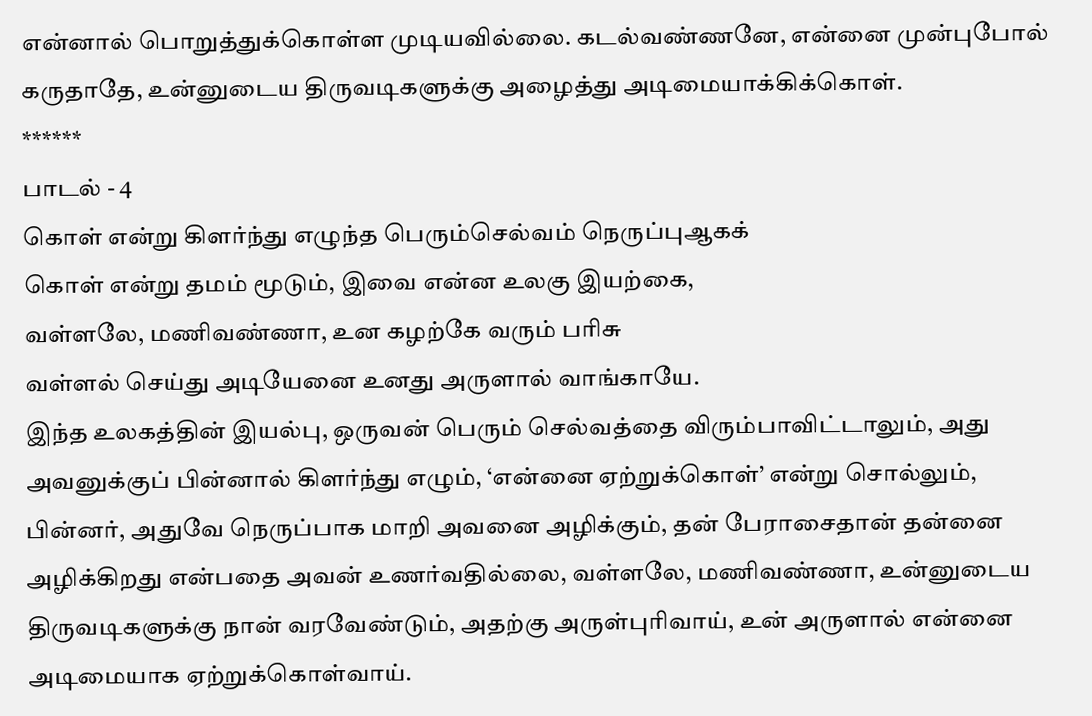என்னால் பொறுத்துக்கொள்ள முடியவில்லை. கடல்வண்ணனே, என்னை முன்புபோல் கருதாதே, உன்னுடைய திருவடிகளுக்கு அழைத்து அடிமையாக்கிக்கொள்.
******
பாடல் - 4
கொள் என்று கிளர்ந்து எழுந்த பெரும்செல்வம் நெருப்புஆகக்
கொள் என்று தமம் மூடும், இவை என்ன உலகு இயற்கை,
வள்ளலே, மணிவண்ணா, உன கழற்கே வரும் பரிசு
வள்ளல் செய்து அடியேனை உனது அருளால் வாங்காயே.
இந்த உலகத்தின் இயல்பு, ஒருவன் பெரும் செல்வத்தை விரும்பாவிட்டாலும், அது அவனுக்குப் பின்னால் கிளர்ந்து எழும், ‘என்னை ஏற்றுக்கொள்’ என்று சொல்லும், பின்னர், அதுவே நெருப்பாக மாறி அவனை அழிக்கும், தன் பேராசைதான் தன்னை அழிக்கிறது என்பதை அவன் உணர்வதில்லை, வள்ளலே, மணிவண்ணா, உன்னுடைய திருவடிகளுக்கு நான் வரவேண்டும், அதற்கு அருள்புரிவாய், உன் அருளால் என்னை அடிமையாக ஏற்றுக்கொள்வாய்.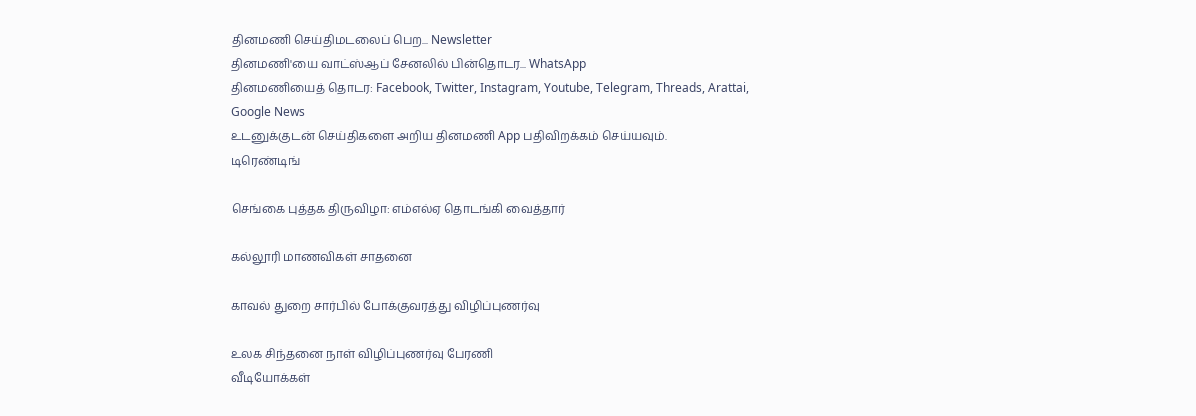தினமணி செய்திமடலைப் பெற... Newsletter
தினமணி'யை வாட்ஸ்ஆப் சேனலில் பின்தொடர... WhatsApp
தினமணியைத் தொடர: Facebook, Twitter, Instagram, Youtube, Telegram, Threads, Arattai, Google News
உடனுக்குடன் செய்திகளை அறிய தினமணி App பதிவிறக்கம் செய்யவும்.
டிரெண்டிங்

செங்கை புத்தக திருவிழா: எம்எல்ஏ தொடங்கி வைத்தார்

கல்லூரி மாணவிகள் சாதனை

காவல் துறை சார்பில் போக்குவரத்து விழிப்புணர்வு

உலக சிந்தனை நாள் விழிப்புணர்வு பேரணி
வீடியோக்கள்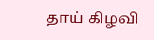தாய் கிழவி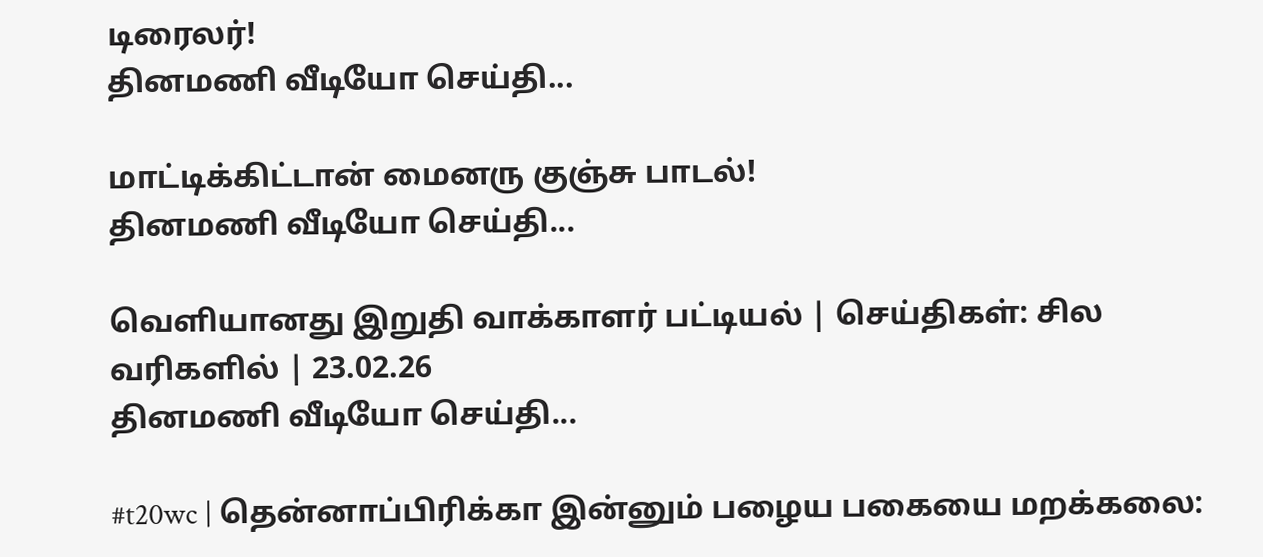டிரைலர்!
தினமணி வீடியோ செய்தி...

மாட்டிக்கிட்டான் மைனரு குஞ்சு பாடல்!
தினமணி வீடியோ செய்தி...

வெளியானது இறுதி வாக்காளர் பட்டியல் | செய்திகள்: சில வரிகளில் | 23.02.26
தினமணி வீடியோ செய்தி...

#t20wc | தென்னாப்பிரிக்கா இன்னும் பழைய பகையை மறக்கலை: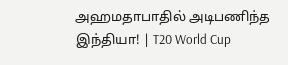அஹமதாபாதில் அடிபணிந்த இந்தியா! | T20 World Cup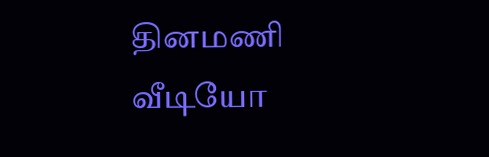தினமணி வீடியோ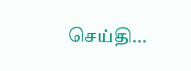செய்தி...